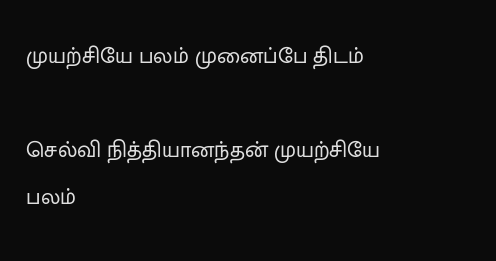முயற்சியே பலம் முனைப்பே திடம்

செல்வி நித்தியானந்தன் முயற்சியே பலம்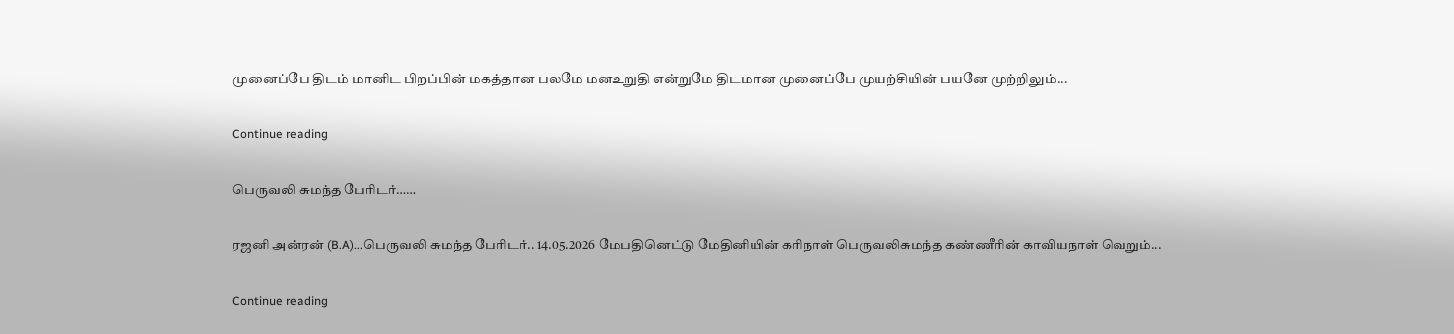முனைப்பே திடம் மானிட பிறப்பின் மகத்தான பலமே மனஉறுதி என்றுமே திடமான முனைப்பே முயற்சியின் பயனே முற்றிலும்...

Continue reading

பெருவலி சுமந்த பேரிடர்……

ரஜனி அன்ரன் (B.A)...பெருவலி சுமந்த பேரிடர்.. 14.05.2026 மேபதினெட்டு மேதினியின் கரிநாள் பெருவலிசுமந்த கண்ணீரின் காவியநாள் வெறும்...

Continue reading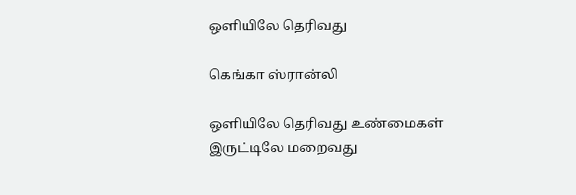ஒளியிலே தெரிவது

கெங்கா ஸ்ரான்லி

ஒளியிலே தெரிவது உண்மைகள்
இருட்டிலே மறைவது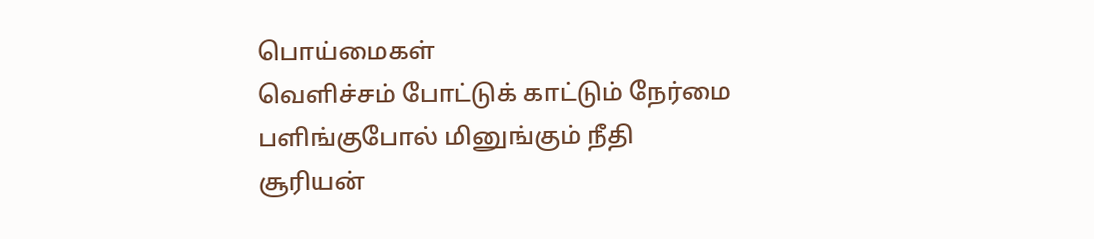பொய்மைகள்
வெளிச்சம் போட்டுக் காட்டும் நேர்மை
பளிங்குபோல் மினுங்கும் நீதி
சூரியன்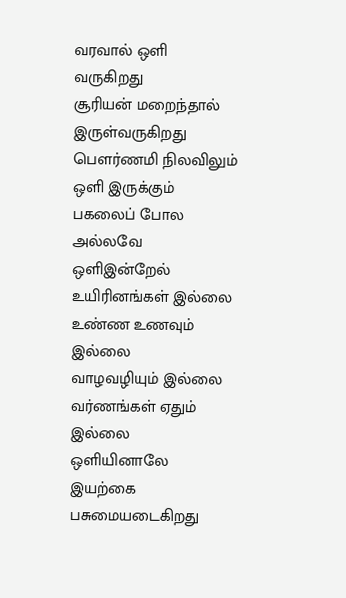வரவால் ஒளி வருகிறது
சூரியன் மறைந்தால் இருள்வருகிறது
பெளர்ணமி நிலவிலும் ஒளி இருக்கும்
பகலைப் போல அல்லவே
ஒளிஇன்றேல் உயிரினங்கள் இல்லை
உண்ண உணவும் இல்லை
வாழவழியும் இல்லை வர்ணங்கள் ஏதும் இல்லை
ஒளியினாலே இயற்கை பசுமையடைகிறது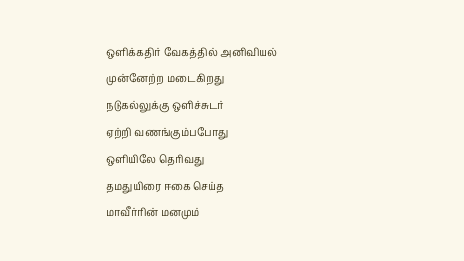ஒளிக்கதிர் வேகத்தில் அனிவியல்
முன்னேற்ற மடைகிறது
நடுகல்லுக்கு ஒளிச்சுடர்
ஏற்றி வணங்கும்பபோது
ஒளியிலே தெரிவது
தமதுயிரை ஈகை செய்த
மாவீர்ரின் மனமும்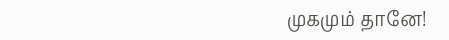முகமும் தானே!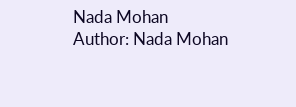Nada Mohan
Author: Nada Mohan